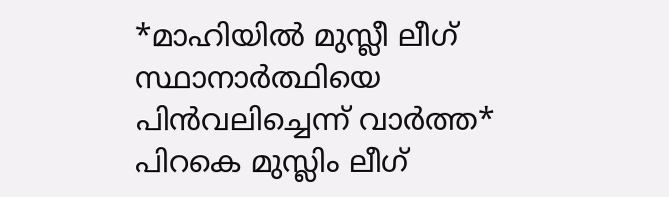*മാഹിയിൽ മുസ്ലീ ലീഗ് സ്ഥാനാർത്ഥിയെ പിൻവലിച്ചെന്ന് വാർത്ത* പിറകെ മുസ്ലിം ലീഗ്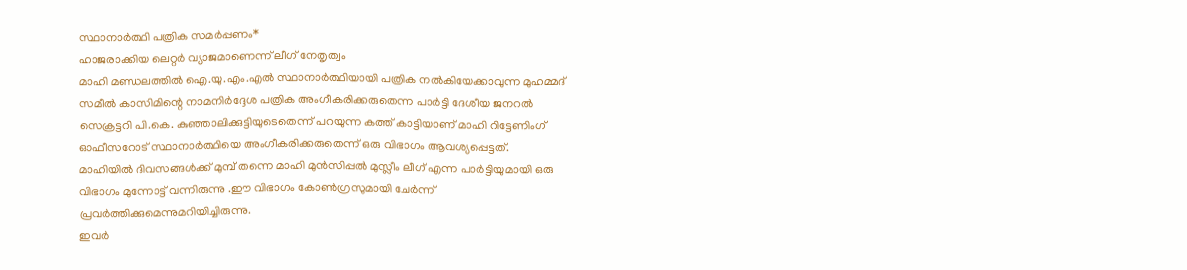സ്ഥാനാർത്ഥി പത്രിക സമർപ്പണം*
ഹാജരാക്കിയ ലെറ്റർ വ്യാജമാണെന്ന് ലീഗ് നേതൃത്വം
മാഹി മണ്ഡലത്തിൽ ഐ.യു.എം.എൽ സ്ഥാനാർത്ഥിയായി പത്രിക നൽകിയേക്കാവുന്ന മുഹമ്മദ് സമീൽ കാസിമിന്റെ നാമനിർദ്ദേശ പത്രിക അംഗീകരിക്കരുതെന്ന പാർട്ടി ദേശീയ ജനറൽ സെക്രട്ടറി പി.കെ. കുഞ്ഞാലിക്കുട്ടിയുടെതെന്ന് പറയുന്ന കത്ത് കാട്ടിയാണ് മാഹി റിട്ടേണിംഗ് ഓഫീസറോട് സ്ഥാനാർത്ഥിയെ അംഗീകരിക്കരുതെന്ന് ഒരു വിഭാഗം ആവശ്യപ്പെട്ടത്.
മാഹിയിൽ ദിവസങ്ങൾക്ക് മുമ്പ് തന്നെ മാഹി മുൻസിപ്പൽ മുസ്ലീം ലീഗ് എന്ന പാർട്ടിയുമായി ഒരു വിഭാഗം മുന്നോട്ട് വന്നിരുന്നു .ഈ വിഭാഗം കോൺഗ്രസുമായി ചേർന്ന് പ്രവർത്തിക്കുമെന്നുമറിയിച്ചിരുന്നു.
ഇവർ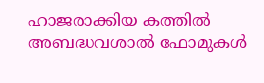ഹാജരാക്കിയ കത്തിൽ
അബദ്ധവശാൽ ഫോമുകൾ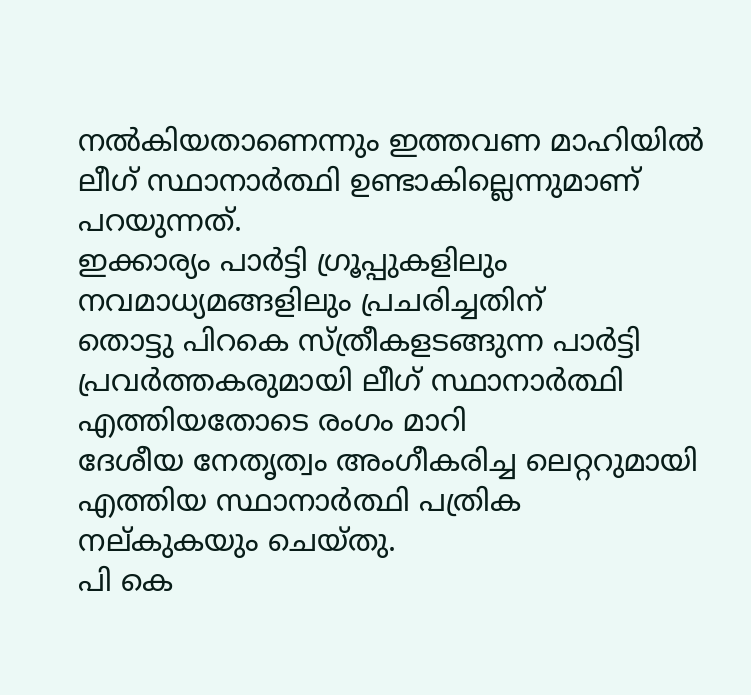നൽകിയതാണെന്നും ഇത്തവണ മാഹിയിൽ ലീഗ് സ്ഥാനാർത്ഥി ഉണ്ടാകില്ലെന്നുമാണ് പറയുന്നത്.
ഇക്കാര്യം പാർട്ടി ഗ്രൂപ്പുകളിലും നവമാധ്യമങ്ങളിലും പ്രചരിച്ചതിന്
തൊട്ടു പിറകെ സ്ത്രീകളടങ്ങുന്ന പാർട്ടി പ്രവർത്തകരുമായി ലീഗ് സ്ഥാനാർത്ഥി എത്തിയതോടെ രംഗം മാറി
ദേശീയ നേതൃത്വം അംഗീകരിച്ച ലെറ്ററുമായി എത്തിയ സ്ഥാനാർത്ഥി പത്രിക നല്കുകയും ചെയ്തു.
പി കെ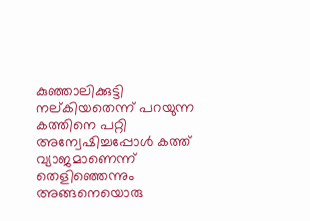കുഞ്ഞാലിക്കുട്ടി നല്കിയതെന്ന് പറയുന്ന കത്തിനെ പറ്റി അന്വേഷിച്ചപ്പോൾ കത്ത് വ്യാജമാണെന്ന് തെളിഞ്ഞെന്നും
അങ്ങനെയൊരു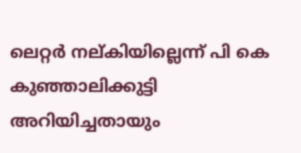ലെറ്റർ നല്കിയില്ലെന്ന് പി കെ കുഞ്ഞാലിക്കുട്ടി അറിയിച്ചതായും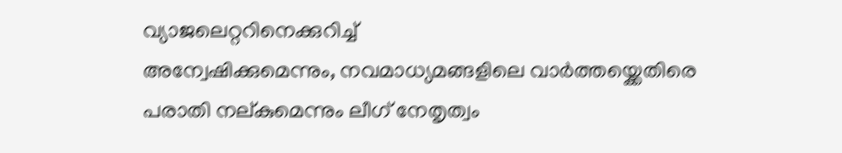വ്യാജലെറ്ററിനെക്കുറിച്ച്
അന്വേഷിക്കുമെന്നും, നവമാധ്യമങ്ങളിലെ വാർത്തയ്ക്കെതിരെ പരാതി നല്കുമെന്നും ലീഗ് നേതൃത്വം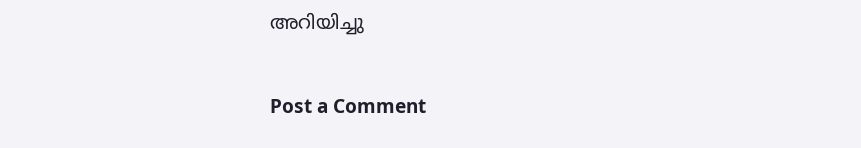അറിയിച്ചു

Post a Comment